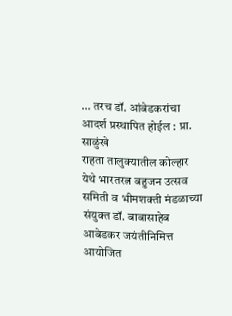… तरच डॉ. आंबेडकरांचा आदर्श प्रस्थापित होईल : प्रा. साळुंखे
राहता तालुक्यातील कोल्हार येथे भारतरत्न बहुजन उत्सव समिती व भीमशक्ती मंडळाच्या संयुक्त डॉ. बाबासाहेब आबेडकर जयंतीनिमित्त आयोजित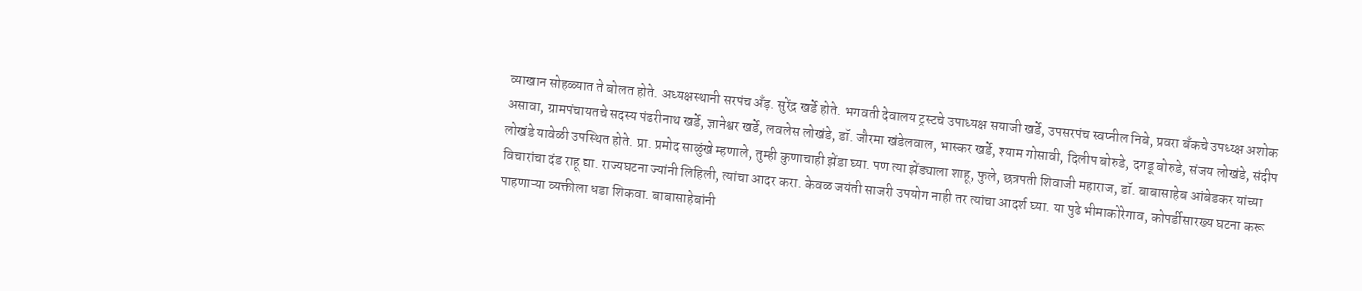व्याखान सोहळ्यात ते बोलत होते. अध्यक्षस्थानी सरपंच अँड़. सुरेंद्र खर्डे होते. भगवती देवालय ट्रस्टचे उपाध्यक्ष सयाजी खर्डे, उपसरपंच स्वप्नील निबे, प्रवरा बँकचे उपध्य्क्ष अशोक असावा, ग्रामपंचायतचे सदस्य पंढरीनाथ खर्डे, ज्ञानेश्वर खर्डे, लवलेस लोखंडे, डॉ. जौरमा खंडेलवाल, भास्कर खर्डे, श्याम गोसावी, दिलीप बोरुडे, दगडू बोरुडे, संजय लोखंडे, संदीप लोखंडे यावेळी उपस्थित होते. प्रा. प्रमोद साळुंखे म्हणाले, तुम्ही कुणाचाही झेंडा घ्या. पण त्या झेंड्याला शाहू, फुले, छत्रपती शिवाजी महाराज, डॉ. बाबासाहेब आंबेडकर यांच्या विचारांचा दंड राहू द्या. राज्यघटना ज्यांनी लिहिली, त्यांचा आदर करा. केवळ जयंती साजरी उपयोग नाही तर त्यांचा आदर्श घ्या. या पुढे भीमाकोरेगाव, कोपर्डीसारख्य घटना करू पाहणाऱ्या व्यक्तीला धडा शिकवा. बाबासाहेबांनी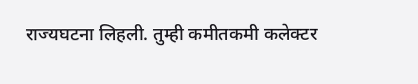राज्यघटना लिहली. तुम्ही कमीतकमी कलेक्टर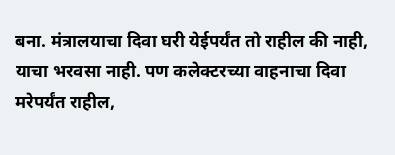बना. मंत्रालयाचा दिवा घरी येईपर्यंत तो राहील की नाही, याचा भरवसा नाही. पण कलेक्टरच्या वाहनाचा दिवा मरेपर्यंत राहील,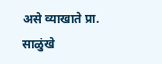असे व्याखाते प्रा. साळुंखे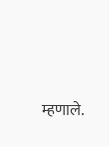म्हणाले.